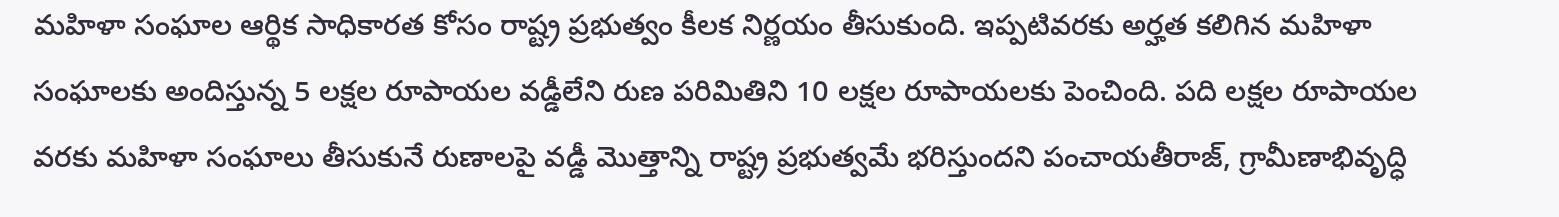మహిళా సంఘాల ఆర్థిక సాధికారత కోసం రాష్ట్ర ప్రభుత్వం కీలక నిర్ణయం తీసుకుంది. ఇప్పటివరకు అర్హత కలిగిన మహిళా సంఘాలకు అందిస్తున్న 5 లక్షల రూపాయల వడ్డీలేని రుణ పరిమితిని 10 లక్షల రూపాయలకు పెంచింది. పది లక్షల రూపాయల వరకు మహిళా సంఘాలు తీసుకునే రుణాలపై వడ్డీ మొత్తాన్ని రాష్ట్ర ప్రభుత్వమే భరిస్తుందని పంచాయతీరాజ్, గ్రామీణాభివృద్ధి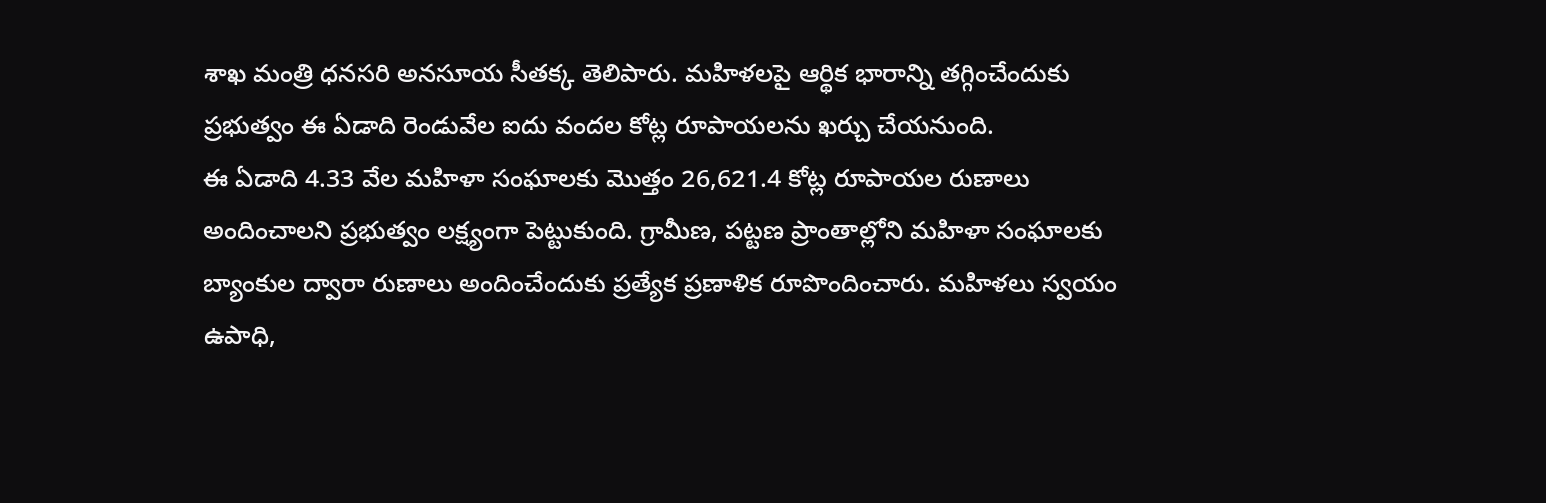శాఖ మంత్రి ధనసరి అనసూయ సీతక్క తెలిపారు. మహిళలపై ఆర్థిక భారాన్ని తగ్గించేందుకు ప్రభుత్వం ఈ ఏడాది రెండువేల ఐదు వందల కోట్ల రూపాయలను ఖర్చు చేయనుంది.
ఈ ఏడాది 4.33 వేల మహిళా సంఘాలకు మొత్తం 26,621.4 కోట్ల రూపాయల రుణాలు అందించాలని ప్రభుత్వం లక్ష్యంగా పెట్టుకుంది. గ్రామీణ, పట్టణ ప్రాంతాల్లోని మహిళా సంఘాలకు బ్యాంకుల ద్వారా రుణాలు అందించేందుకు ప్రత్యేక ప్రణాళిక రూపొందించారు. మహిళలు స్వయం ఉపాధి,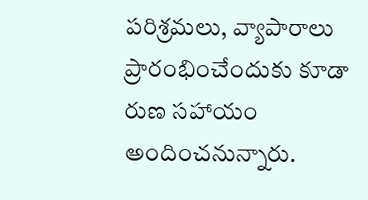పరిశ్రమలు, వ్యాపారాలు ప్రారంభించేందుకు కూడా రుణ సహాయం అందించనున్నారు.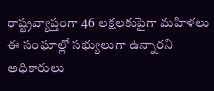రాష్ట్రవ్యాప్తంగా 46 లక్షలకుపైగా మహిళలు ఈ సంఘాల్లో సభ్యులుగా ఉన్నారని అధికారులు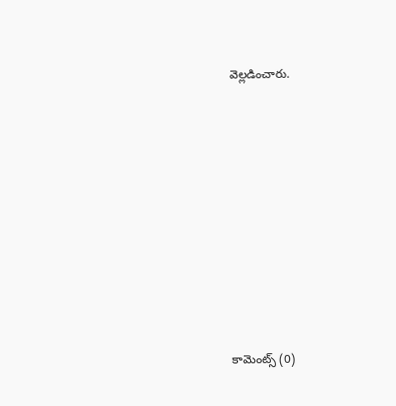వెల్లడించారు.













కామెంట్స్ (0)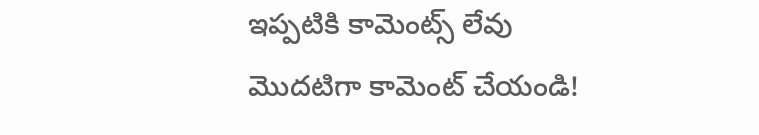ఇప్పటికి కామెంట్స్ లేవు
మొదటిగా కామెంట్ చేయండి!